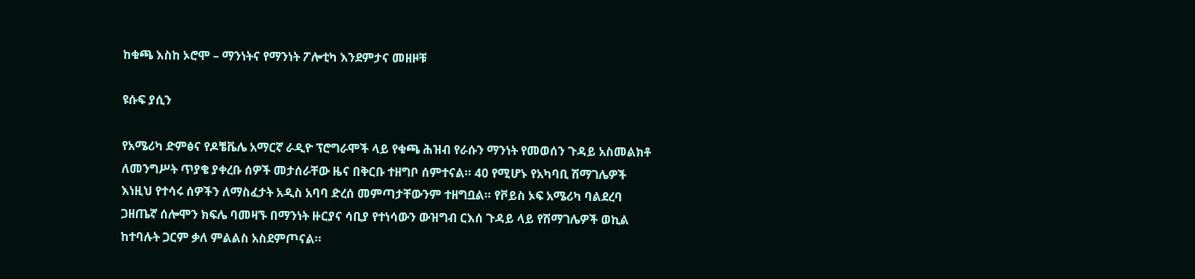ከቁጫ እስከ ኦሮሞ – ማንነትና የማንነት ፖሎቲካ እንደምታና መዘዞቹ

ዩሱፍ ያሲን

የአሜሪካ ድምፅና የዶቼቬሌ አማርኛ ራዲዮ ፕሮግራሞች ላይ የቁጫ ሕዝብ የራሱን ማንነት የመወሰን ጉዳይ አስመልክቶ ለመንግሥት ጥያቄ ያቀረቡ ሰዎች መታሰራቸው ዜና በቅርቡ ተዘግቦ ሰምተናል። 40 የሚሆኑ የአካባቢ ሽማገሌዎች እነዚህ የተሳሩ ሰዎችን ለማስፈታት አዲስ አባባ ድረሰ መምጣታቸውንም ተዘግቧል። የቮይስ ኦፍ አሜሪካ ባልደረባ ጋዘጤኛ ሰሎሞን ክፍሌ ባመዛኙ በማንነት ዙርያና ሳቢያ የተነሳውን ውዝግብ ርእሰ ጉዳይ ላይ የሽማገሌዎች ወኪል ከተባሉት ጋርም ቃለ ምልልስ አስደምጦናል።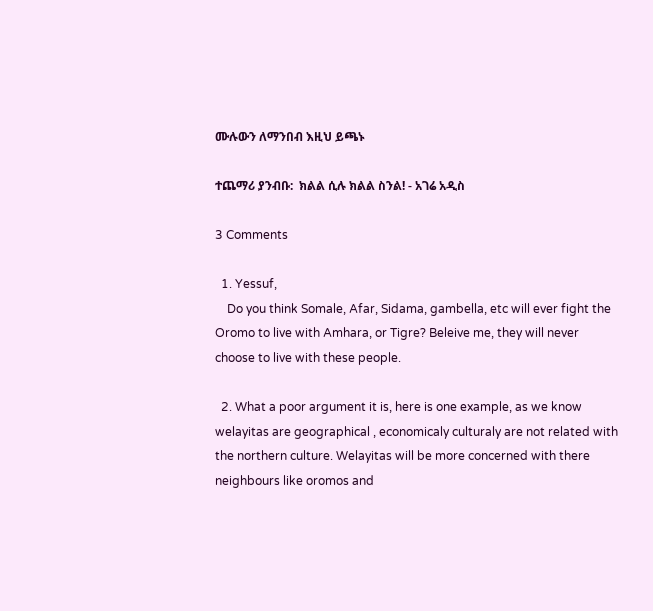ሙሉውን ለማንበብ እዚህ ይጫኑ

ተጨማሪ ያንብቡ:  ክልል ሲሉ ክልል ስንል! - አገሬ አዲስ

3 Comments

  1. Yessuf,
    Do you think Somale, Afar, Sidama, gambella, etc will ever fight the Oromo to live with Amhara, or Tigre? Beleive me, they will never choose to live with these people.

  2. What a poor argument it is, here is one example, as we know welayitas are geographical , economicaly culturaly are not related with the northern culture. Welayitas will be more concerned with there neighbours like oromos and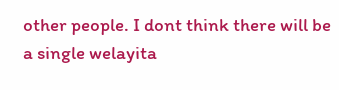other people. I dont think there will be a single welayita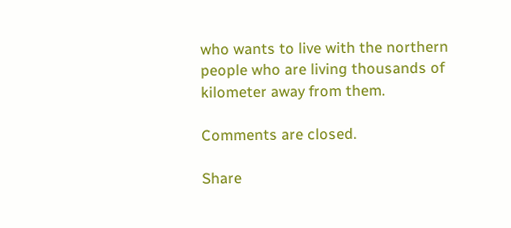who wants to live with the northern people who are living thousands of kilometer away from them.

Comments are closed.

Share